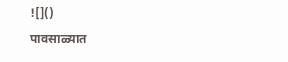![]()
पावसाळ्यात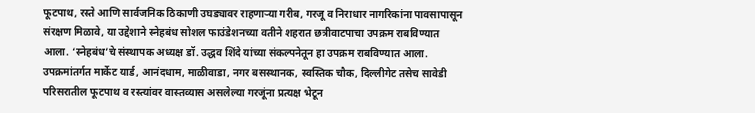फूटपाथ, रस्ते आणि सार्वजनिक ठिकाणी उघड्यावर राहणाऱ्या गरीब, गरजू व निराधार नागरिकांना पावसापासून संरक्षण मिळावे, या उद्देशाने स्नेहबंध सोशल फाउंडेशनच्या वतीने शहरात छत्रीवाटपाचा उपक्रम राबविण्यात आला. ‘स्नेहबंध’चे संस्थापक अध्यक्ष डॉ. उद्धव शिंदे यांच्या संकल्पनेतून हा उपक्रम राबविण्यात आला. उपक्रमांतर्गत मार्केट यार्ड, आनंदधाम, माळीवाडा, नगर बसस्थानक, स्वस्तिक चौक, दिल्लीगेट तसेच सावेडी परिसरातील फूटपाथ व रस्त्यांवर वास्तव्यास असलेल्या गरजूंना प्रत्यक्ष भेटून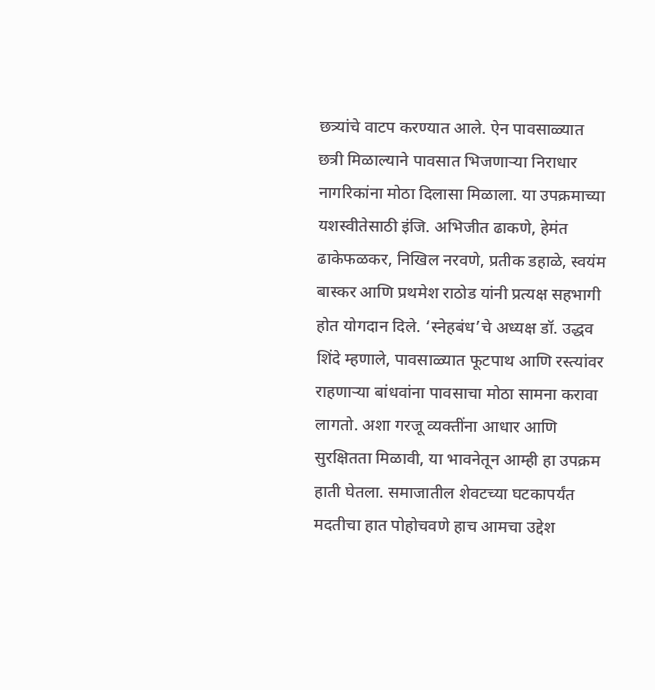छत्र्यांचे वाटप करण्यात आले. ऐन पावसाळ्यात छत्री मिळाल्याने पावसात भिजणाऱ्या निराधार नागरिकांना मोठा दिलासा मिळाला. या उपक्रमाच्या यशस्वीतेसाठी इंजि. अभिजीत ढाकणे, हेमंत ढाकेफळकर, निखिल नरवणे, प्रतीक डहाळे, स्वयंम बास्कर आणि प्रथमेश राठोड यांनी प्रत्यक्ष सहभागी होत योगदान दिले. ‘स्नेहबंध’चे अध्यक्ष डॉ. उद्धव शिंदे म्हणाले, पावसाळ्यात फूटपाथ आणि रस्त्यांवर राहणाऱ्या बांधवांना पावसाचा मोठा सामना करावा लागतो. अशा गरजू व्यक्तींना आधार आणि सुरक्षितता मिळावी, या भावनेतून आम्ही हा उपक्रम हाती घेतला. समाजातील शेवटच्या घटकापर्यंत मदतीचा हात पोहोचवणे हाच आमचा उद्देश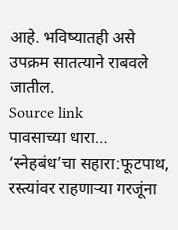आहे. भविष्यातही असे उपक्रम सातत्याने राबवले जातील.
Source link
पावसाच्या धारा… ‘स्नेहबंध’चा सहारा:फूटपाथ, रस्त्यांवर राहणाऱ्या गरजूंना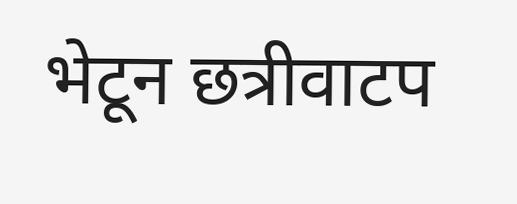भेटून छत्रीवाटप